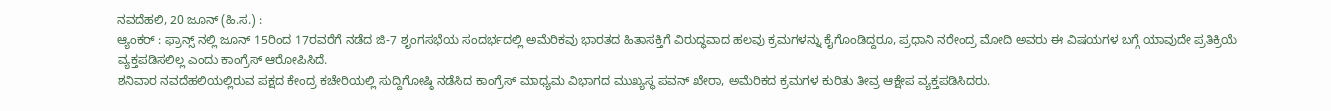ನವದೆಹಲಿ, 20 ಜೂನ್ (ಹಿ.ಸ.) :
ಆ್ಯಂಕರ್ : ಫ್ರಾನ್ಸ್ ನಲ್ಲಿ ಜೂನ್ 15ರಿಂದ 17ರವರೆಗೆ ನಡೆದ ಜಿ-7 ಶೃಂಗಸಭೆಯ ಸಂದರ್ಭದಲ್ಲಿ ಅಮೆರಿಕವು ಭಾರತದ ಹಿತಾಸಕ್ತಿಗೆ ವಿರುದ್ಧವಾದ ಹಲವು ಕ್ರಮಗಳನ್ನು ಕೈಗೊಂಡಿದ್ದರೂ, ಪ್ರಧಾನಿ ನರೇಂದ್ರ ಮೋದಿ ಅವರು ಈ ವಿಷಯಗಳ ಬಗ್ಗೆ ಯಾವುದೇ ಪ್ರತಿಕ್ರಿಯೆ ವ್ಯಕ್ತಪಡಿಸಲಿಲ್ಲ ಎಂದು ಕಾಂಗ್ರೆಸ್ ಆರೋಪಿಸಿದೆ.
ಶನಿವಾರ ನವದೆಹಲಿಯಲ್ಲಿರುವ ಪಕ್ಷದ ಕೇಂದ್ರ ಕಚೇರಿಯಲ್ಲಿ ಸುದ್ದಿಗೋಷ್ಠಿ ನಡೆಸಿದ ಕಾಂಗ್ರೆಸ್ ಮಾಧ್ಯಮ ವಿಭಾಗದ ಮುಖ್ಯಸ್ಥ ಪವನ್ ಖೇರಾ, ಅಮೆರಿಕದ ಕ್ರಮಗಳ ಕುರಿತು ತೀವ್ರ ಆಕ್ಷೇಪ ವ್ಯಕ್ತಪಡಿಸಿದರು.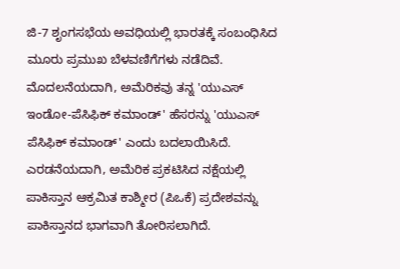ಜಿ-7 ಶೃಂಗಸಭೆಯ ಅವಧಿಯಲ್ಲಿ ಭಾರತಕ್ಕೆ ಸಂಬಂಧಿಸಿದ ಮೂರು ಪ್ರಮುಖ ಬೆಳವಣಿಗೆಗಳು ನಡೆದಿವೆ. ಮೊದಲನೆಯದಾಗಿ, ಅಮೆರಿಕವು ತನ್ನ 'ಯುಎಸ್ ಇಂಡೋ-ಪೆಸಿಫಿಕ್ ಕಮಾಂಡ್' ಹೆಸರನ್ನು 'ಯುಎಸ್ ಪೆಸಿಫಿಕ್ ಕಮಾಂಡ್' ಎಂದು ಬದಲಾಯಿಸಿದೆ. ಎರಡನೆಯದಾಗಿ, ಅಮೆರಿಕ ಪ್ರಕಟಿಸಿದ ನಕ್ಷೆಯಲ್ಲಿ ಪಾಕಿಸ್ತಾನ ಆಕ್ರಮಿತ ಕಾಶ್ಮೀರ (ಪಿಒಕೆ) ಪ್ರದೇಶವನ್ನು ಪಾಕಿಸ್ತಾನದ ಭಾಗವಾಗಿ ತೋರಿಸಲಾಗಿದೆ.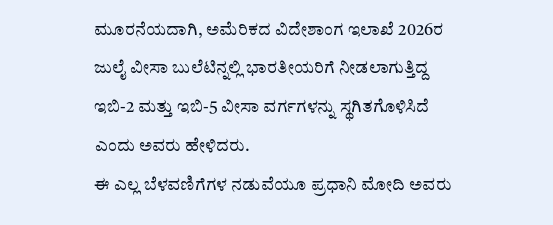ಮೂರನೆಯದಾಗಿ, ಅಮೆರಿಕದ ವಿದೇಶಾಂಗ ಇಲಾಖೆ 2026ರ ಜುಲೈ ವೀಸಾ ಬುಲೆಟಿನ್ನಲ್ಲಿ ಭಾರತೀಯರಿಗೆ ನೀಡಲಾಗುತ್ತಿದ್ದ ಇಬಿ-2 ಮತ್ತು ಇಬಿ-5 ವೀಸಾ ವರ್ಗಗಳನ್ನು ಸ್ಥಗಿತಗೊಳಿಸಿದೆ ಎಂದು ಅವರು ಹೇಳಿದರು.
ಈ ಎಲ್ಲ ಬೆಳವಣಿಗೆಗಳ ನಡುವೆಯೂ ಪ್ರಧಾನಿ ಮೋದಿ ಅವರು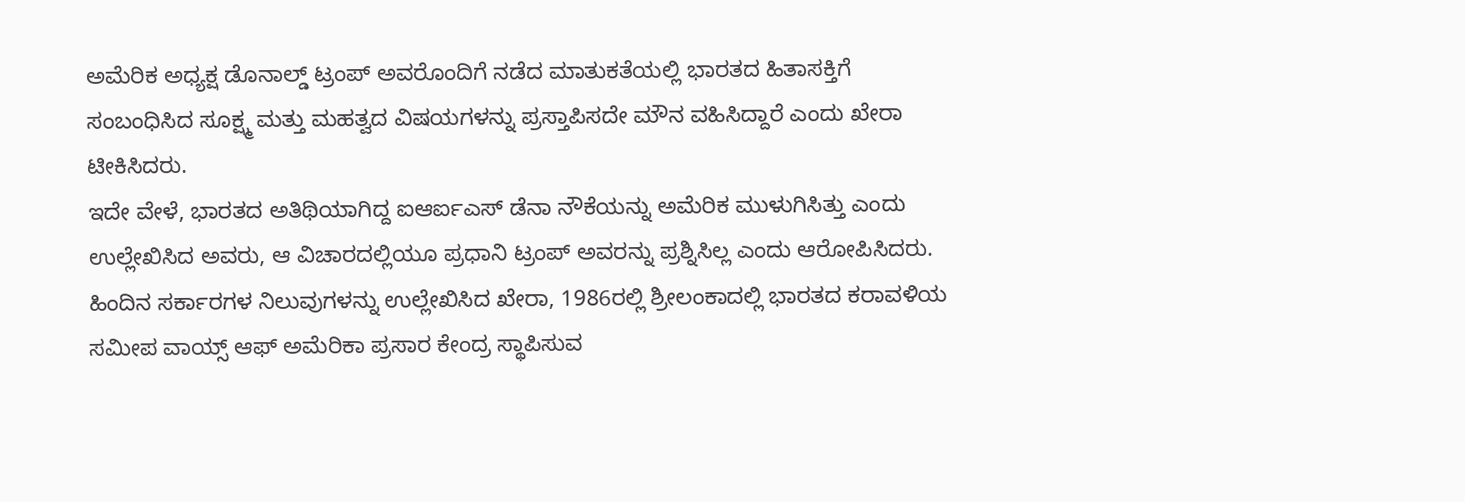ಅಮೆರಿಕ ಅಧ್ಯಕ್ಷ ಡೊನಾಲ್ಡ್ ಟ್ರಂಪ್ ಅವರೊಂದಿಗೆ ನಡೆದ ಮಾತುಕತೆಯಲ್ಲಿ ಭಾರತದ ಹಿತಾಸಕ್ತಿಗೆ ಸಂಬಂಧಿಸಿದ ಸೂಕ್ಷ್ಮ ಮತ್ತು ಮಹತ್ವದ ವಿಷಯಗಳನ್ನು ಪ್ರಸ್ತಾಪಿಸದೇ ಮೌನ ವಹಿಸಿದ್ದಾರೆ ಎಂದು ಖೇರಾ ಟೀಕಿಸಿದರು.
ಇದೇ ವೇಳೆ, ಭಾರತದ ಅತಿಥಿಯಾಗಿದ್ದ ಐಆರ್ಐಎಸ್ ಡೆನಾ ನೌಕೆಯನ್ನು ಅಮೆರಿಕ ಮುಳುಗಿಸಿತ್ತು ಎಂದು ಉಲ್ಲೇಖಿಸಿದ ಅವರು, ಆ ವಿಚಾರದಲ್ಲಿಯೂ ಪ್ರಧಾನಿ ಟ್ರಂಪ್ ಅವರನ್ನು ಪ್ರಶ್ನಿಸಿಲ್ಲ ಎಂದು ಆರೋಪಿಸಿದರು.
ಹಿಂದಿನ ಸರ್ಕಾರಗಳ ನಿಲುವುಗಳನ್ನು ಉಲ್ಲೇಖಿಸಿದ ಖೇರಾ, 1986ರಲ್ಲಿ ಶ್ರೀಲಂಕಾದಲ್ಲಿ ಭಾರತದ ಕರಾವಳಿಯ ಸಮೀಪ ವಾಯ್ಸ್ ಆಫ್ ಅಮೆರಿಕಾ ಪ್ರಸಾರ ಕೇಂದ್ರ ಸ್ಥಾಪಿಸುವ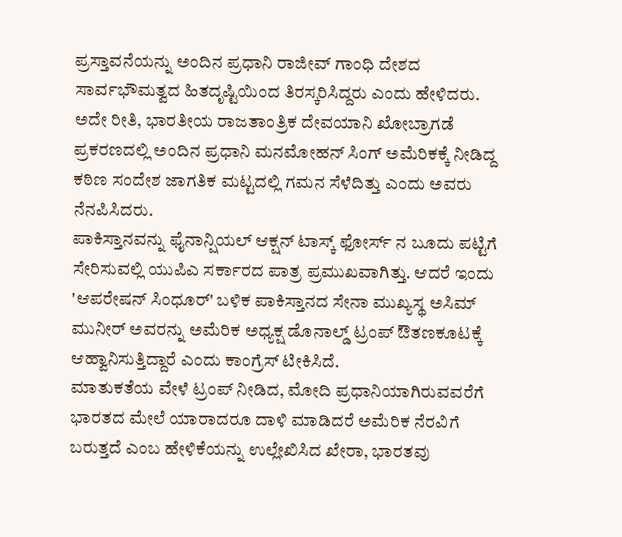ಪ್ರಸ್ತಾವನೆಯನ್ನು ಅಂದಿನ ಪ್ರಧಾನಿ ರಾಜೀವ್ ಗಾಂಧಿ ದೇಶದ ಸಾರ್ವಭೌಮತ್ವದ ಹಿತದೃಷ್ಟಿಯಿಂದ ತಿರಸ್ಕರಿಸಿದ್ದರು ಎಂದು ಹೇಳಿದರು.
ಅದೇ ರೀತಿ, ಭಾರತೀಯ ರಾಜತಾಂತ್ರಿಕ ದೇವಯಾನಿ ಖೋಬ್ರಾಗಡೆ ಪ್ರಕರಣದಲ್ಲಿ ಅಂದಿನ ಪ್ರಧಾನಿ ಮನಮೋಹನ್ ಸಿಂಗ್ ಅಮೆರಿಕಕ್ಕೆ ನೀಡಿದ್ದ ಕಠಿಣ ಸಂದೇಶ ಜಾಗತಿಕ ಮಟ್ಟದಲ್ಲಿ ಗಮನ ಸೆಳೆದಿತ್ತು ಎಂದು ಅವರು ನೆನಪಿಸಿದರು.
ಪಾಕಿಸ್ತಾನವನ್ನು ಫೈನಾನ್ಷಿಯಲ್ ಆಕ್ಷನ್ ಟಾಸ್ಕ್ ಫೋರ್ಸ್ ನ ಬೂದು ಪಟ್ಟಿಗೆ ಸೇರಿಸುವಲ್ಲಿ ಯುಪಿಎ ಸರ್ಕಾರದ ಪಾತ್ರ ಪ್ರಮುಖವಾಗಿತ್ತು. ಆದರೆ ಇಂದು 'ಆಪರೇಷನ್ ಸಿಂಧೂರ್' ಬಳಿಕ ಪಾಕಿಸ್ತಾನದ ಸೇನಾ ಮುಖ್ಯಸ್ಥ ಅಸಿಮ್ ಮುನೀರ್ ಅವರನ್ನು ಅಮೆರಿಕ ಅಧ್ಯಕ್ಷ ಡೊನಾಲ್ಡ್ ಟ್ರಂಪ್ ಔತಣಕೂಟಕ್ಕೆ ಆಹ್ವಾನಿಸುತ್ತಿದ್ದಾರೆ ಎಂದು ಕಾಂಗ್ರೆಸ್ ಟೀಕಿಸಿದೆ.
ಮಾತುಕತೆಯ ವೇಳೆ ಟ್ರಂಪ್ ನೀಡಿದ, ಮೋದಿ ಪ್ರಧಾನಿಯಾಗಿರುವವರೆಗೆ ಭಾರತದ ಮೇಲೆ ಯಾರಾದರೂ ದಾಳಿ ಮಾಡಿದರೆ ಅಮೆರಿಕ ನೆರವಿಗೆ ಬರುತ್ತದೆ ಎಂಬ ಹೇಳಿಕೆಯನ್ನು ಉಲ್ಲೇಖಿಸಿದ ಖೇರಾ, ಭಾರತವು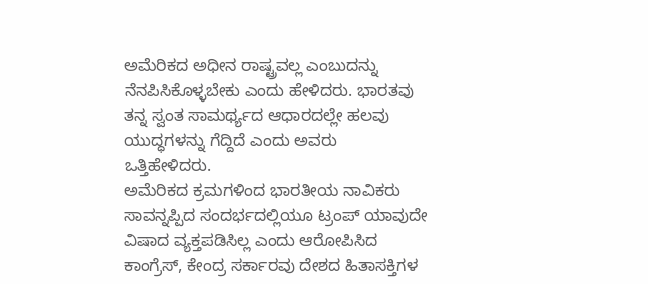ಅಮೆರಿಕದ ಅಧೀನ ರಾಷ್ಟ್ರವಲ್ಲ ಎಂಬುದನ್ನು ನೆನಪಿಸಿಕೊಳ್ಳಬೇಕು ಎಂದು ಹೇಳಿದರು. ಭಾರತವು ತನ್ನ ಸ್ವಂತ ಸಾಮರ್ಥ್ಯದ ಆಧಾರದಲ್ಲೇ ಹಲವು ಯುದ್ಧಗಳನ್ನು ಗೆದ್ದಿದೆ ಎಂದು ಅವರು ಒತ್ತಿಹೇಳಿದರು.
ಅಮೆರಿಕದ ಕ್ರಮಗಳಿಂದ ಭಾರತೀಯ ನಾವಿಕರು ಸಾವನ್ನಪ್ಪಿದ ಸಂದರ್ಭದಲ್ಲಿಯೂ ಟ್ರಂಪ್ ಯಾವುದೇ ವಿಷಾದ ವ್ಯಕ್ತಪಡಿಸಿಲ್ಲ ಎಂದು ಆರೋಪಿಸಿದ ಕಾಂಗ್ರೆಸ್, ಕೇಂದ್ರ ಸರ್ಕಾರವು ದೇಶದ ಹಿತಾಸಕ್ತಿಗಳ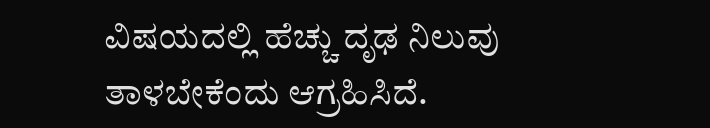ವಿಷಯದಲ್ಲಿ ಹೆಚ್ಚು ದೃಢ ನಿಲುವು ತಾಳಬೇಕೆಂದು ಆಗ್ರಹಿಸಿದೆ.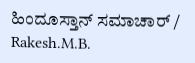ಹಿಂದೂಸ್ತಾನ್ ಸಮಾಚಾರ್ / Rakesh.M.B.